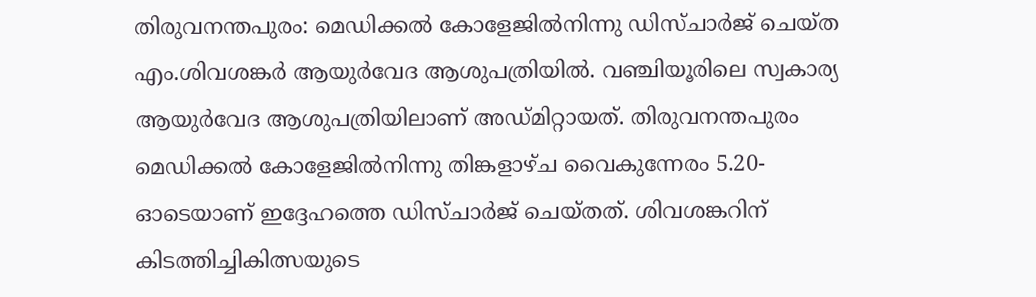തിരുവനന്തപുരം: മെഡിക്കൽ കോളേജിൽനിന്നു ഡിസ്ചാർജ് ചെയ്ത എം.ശിവശങ്കർ ആയുർവേദ ആശുപത്രിയിൽ. വഞ്ചിയൂരിലെ സ്വകാര്യ ആയുർവേദ ആശുപത്രിയിലാണ് അഡ്മിറ്റായത്. തിരുവനന്തപുരം മെഡിക്കൽ കോളേജിൽനിന്നു തിങ്കളാഴ്ച വൈകുന്നേരം 5.20-ഓടെയാണ് ഇദ്ദേഹത്തെ ഡിസ്ചാർജ് ചെയ്തത്. ശിവശങ്കറിന് കിടത്തിച്ചികിത്സയുടെ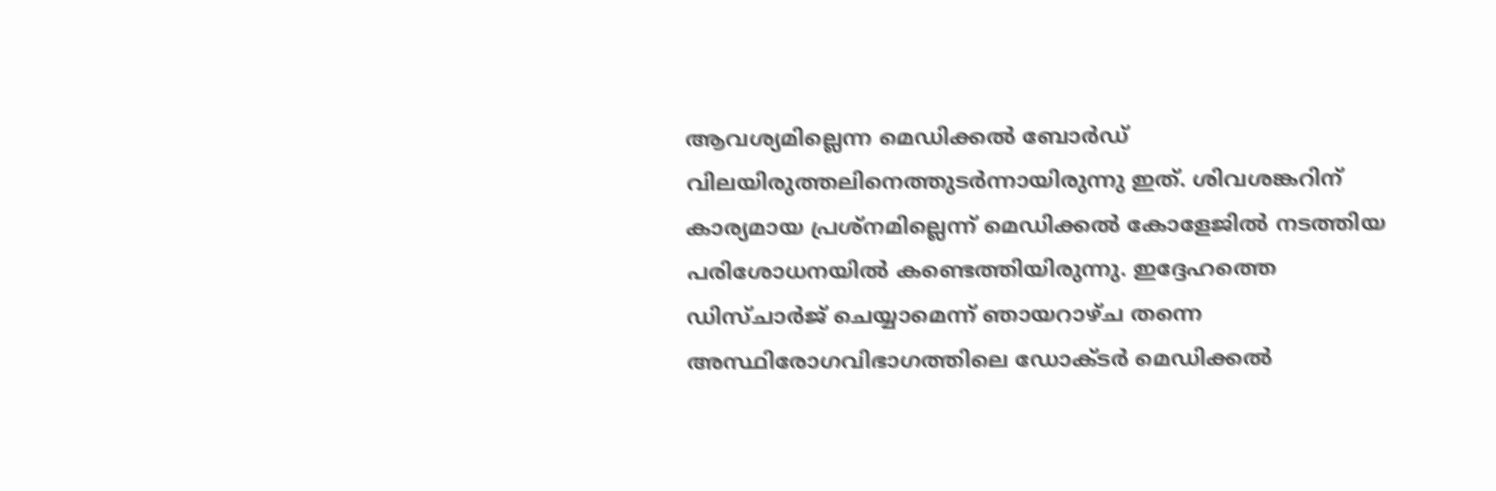ആവശ്യമില്ലെന്ന മെഡിക്കൽ ബോർഡ് വിലയിരുത്തലിനെത്തുടർന്നായിരുന്നു ഇത്. ശിവശങ്കറിന് കാര്യമായ പ്രശ്നമില്ലെന്ന് മെഡിക്കൽ കോളേജിൽ നടത്തിയ പരിശോധനയിൽ കണ്ടെത്തിയിരുന്നു. ഇദ്ദേഹത്തെ ഡിസ്ചാർജ് ചെയ്യാമെന്ന് ഞായറാഴ്ച തന്നെ അസ്ഥിരോഗവിഭാഗത്തിലെ ഡോക്ടർ മെഡിക്കൽ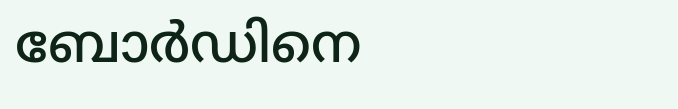ബോർഡിനെ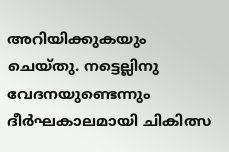അറിയിക്കുകയും ചെയ്തു. നട്ടെല്ലിനു വേദനയുണ്ടെന്നും ദീർഘകാലമായി ചികിത്സ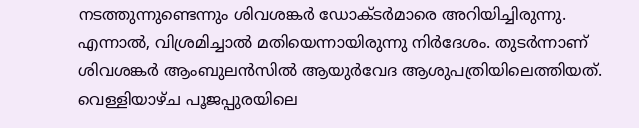നടത്തുന്നുണ്ടെന്നും ശിവശങ്കർ ഡോക്ടർമാരെ അറിയിച്ചിരുന്നു. എന്നാൽ, വിശ്രമിച്ചാൽ മതിയെന്നായിരുന്നു നിർദേശം. തുടർന്നാണ് ശിവശങ്കർ ആംബുലൻസിൽ ആയുർവേദ ആശുപത്രിയിലെത്തിയത്. വെള്ളിയാഴ്ച പൂജപ്പുരയിലെ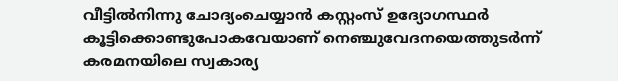വീട്ടിൽനിന്നു ചോദ്യംചെയ്യാൻ കസ്റ്റംസ് ഉദ്യോഗസ്ഥർ കൂട്ടിക്കൊണ്ടുപോകവേയാണ് നെഞ്ചുവേദനയെത്തുടർന്ന് കരമനയിലെ സ്വകാര്യ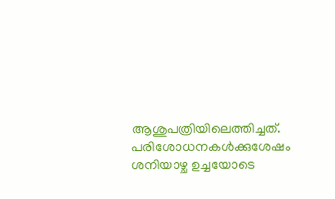ആശുപത്രിയിലെത്തിച്ചത്. പരിശോധനകൾക്കുശേഷം ശനിയാഴ്ച ഉച്ചയോടെ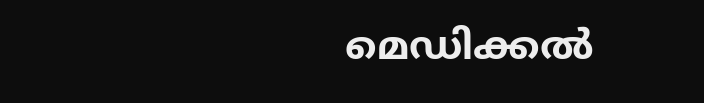മെഡിക്കൽ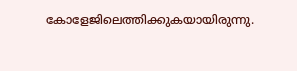കോളേജിലെത്തിക്കുകയായിരുന്നു.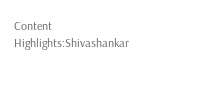Content Highlights:Shivashankar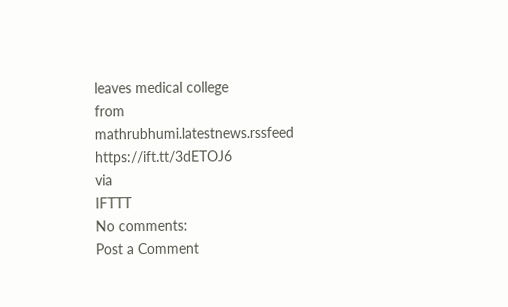leaves medical college
from mathrubhumi.latestnews.rssfeed https://ift.tt/3dETOJ6
via
IFTTT
No comments:
Post a Comment